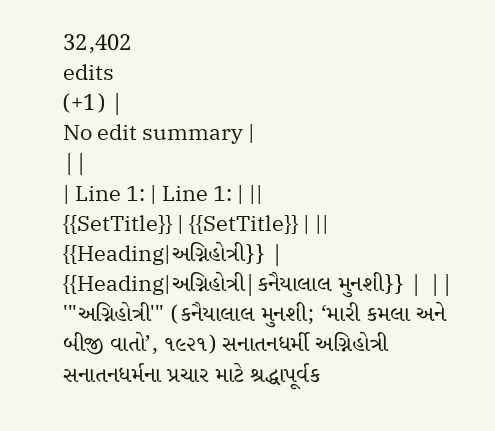32,402
edits
(+1) |
No edit summary |
||
| Line 1: | Line 1: | ||
{{SetTitle}} | {{SetTitle}} | ||
{{Heading|અગ્નિહોત્રી}} | {{Heading|અગ્નિહોત્રી|કનૈયાલાલ મુનશી}} | ||
'''અગ્નિહોત્રી''' (કનૈયાલાલ મુનશી; ‘મારી કમલા અને બીજી વાતો’, ૧૯૨૧) સનાતનધર્મી અગ્નિહોત્રી સનાતનધર્મના પ્રચાર માટે શ્રદ્ધાપૂર્વક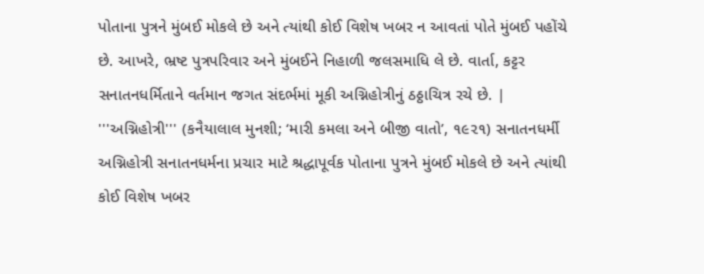પોતાના પુત્રને મુંબઈ મોકલે છે અને ત્યાંથી કોઈ વિશેષ ખબર ન આવતાં પોતે મુંબઈ પહોંચે છે. આખરે, ભ્રષ્ટ પુત્રપરિવાર અને મુંબઈને નિહાળી જલસમાધિ લે છે. વાર્તા, કટ્ટર સનાતનધર્મિતાને વર્તમાન જગત સંદર્ભમાં મૂકી અગ્નિહોત્રીનું ઠઠ્ઠાચિત્ર રચે છે. | '''અગ્નિહોત્રી''' (કનૈયાલાલ મુનશી; ‘મારી કમલા અને બીજી વાતો’, ૧૯૨૧) સનાતનધર્મી અગ્નિહોત્રી સનાતનધર્મના પ્રચાર માટે શ્રદ્ધાપૂર્વક પોતાના પુત્રને મુંબઈ મોકલે છે અને ત્યાંથી કોઈ વિશેષ ખબર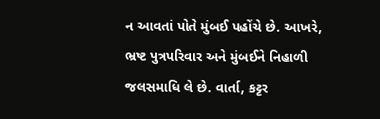ન આવતાં પોતે મુંબઈ પહોંચે છે. આખરે, ભ્રષ્ટ પુત્રપરિવાર અને મુંબઈને નિહાળી જલસમાધિ લે છે. વાર્તા, કટ્ટર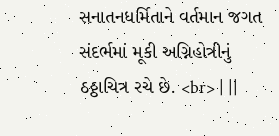સનાતનધર્મિતાને વર્તમાન જગત સંદર્ભમાં મૂકી અગ્નિહોત્રીનું ઠઠ્ઠાચિત્ર રચે છે. <br> | ||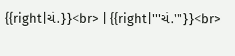{{right|ચં.}}<br> | {{right|'''ચં.'''}}<br>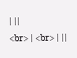| ||
<br> | <br> | ||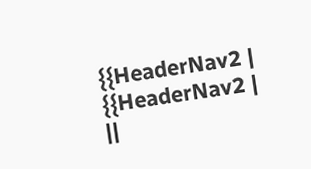{{HeaderNav2 | {{HeaderNav2 | ||